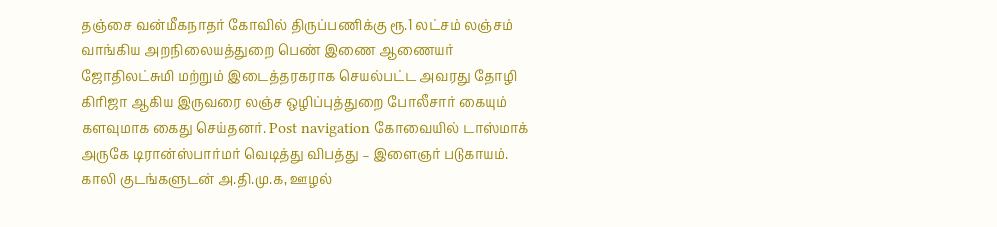தஞ்சை வன்மீகநாதர் கோவில் திருப்பணிக்கு ரூ.1 லட்சம் லஞ்சம் வாங்கிய அறநிலையத்துறை பெண் இணை ஆணையர் ஜோதிலட்சுமி மற்றும் இடைத்தரகராக செயல்பட்ட அவரது தோழி கிரிஜா ஆகிய இருவரை லஞ்ச ஒழிப்புத்துறை போலீசார் கையும் களவுமாக கைது செய்தனர். Post navigation கோவையில் டாஸ்மாக் அருகே டிரான்ஸ்பார்மர் வெடித்து விபத்து – இளைஞர் படுகாயம். காலி குடங்களுடன் அ.தி.மு.க, ஊழல்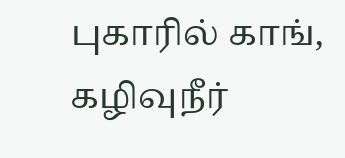புகாரில் காங், கழிவுநீர்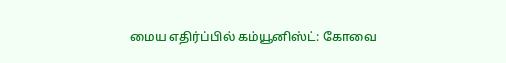மைய எதிர்ப்பில் கம்யூனிஸ்ட்: கோவை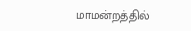மாமன்றத்தில்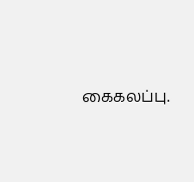கைகலப்பு.